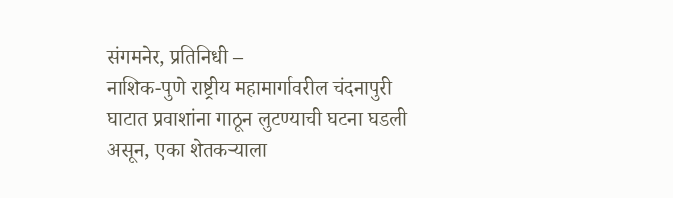संगमनेर, प्रतिनिधी –
नाशिक-पुणे राष्ट्रीय महामार्गावरील चंदनापुरी घाटात प्रवाशांना गाठून लुटण्याची घटना घडली असून, एका शेतकऱ्याला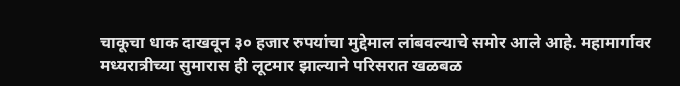चाकूचा धाक दाखवून ३० हजार रुपयांचा मुद्देमाल लांबवल्याचे समोर आले आहे. महामार्गावर मध्यरात्रीच्या सुमारास ही लूटमार झाल्याने परिसरात खळबळ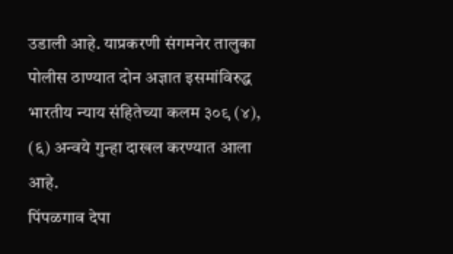उडाली आहे. याप्रकरणी संगमनेर तालुका पोलीस ठाण्यात दोन अज्ञात इसमांविरुद्ध भारतीय न्याय संहितेच्या कलम ३०९ (४), (६) अन्वये गुन्हा दाखल करण्यात आला आहे.
पिंपळगाव देपा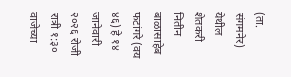(ता. संगमनेर) येथील शेतकरी नितीन बाळासाहेब फटांगरे (वय ४६) हे १४ जानेवारी २०२६ रोजी रात्री १:३० वाजेच्या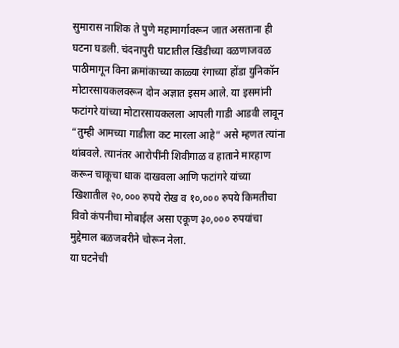सुमारास नाशिक ते पुणे महामार्गावरून जात असताना ही घटना घडली. चंदनापुरी घाटातील खिंडीच्या वळणाजवळ पाठीमागून विना क्रमांकाच्या काळ्या रंगाच्या होंडा युनिकॉन मोटारसायकलवरून दोन अज्ञात इसम आले. या इसमांनी फटांगरे यांच्या मोटारसायकलला आपली गाडी आडवी लावून “तुम्ही आमच्या गाडीला कट मारला आहे” असे म्हणत त्यांना थांबवले. त्यानंतर आरोपींनी शिवीगाळ व हाताने मारहाण करून चाकूचा धाक दाखवला आणि फटांगरे यांच्या खिशातील २०,००० रुपये रोख व १०,००० रुपये किमतीचा विवो कंपनीचा मोबाईल असा एकूण ३०,००० रुपयांचा मुद्देमाल बळजबरीने चोरून नेला.
या घटनेची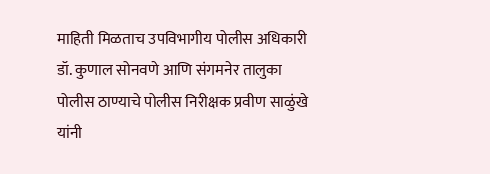माहिती मिळताच उपविभागीय पोलीस अधिकारी डॉ. कुणाल सोनवणे आणि संगमनेर तालुका पोलीस ठाण्याचे पोलीस निरीक्षक प्रवीण साळुंखे यांनी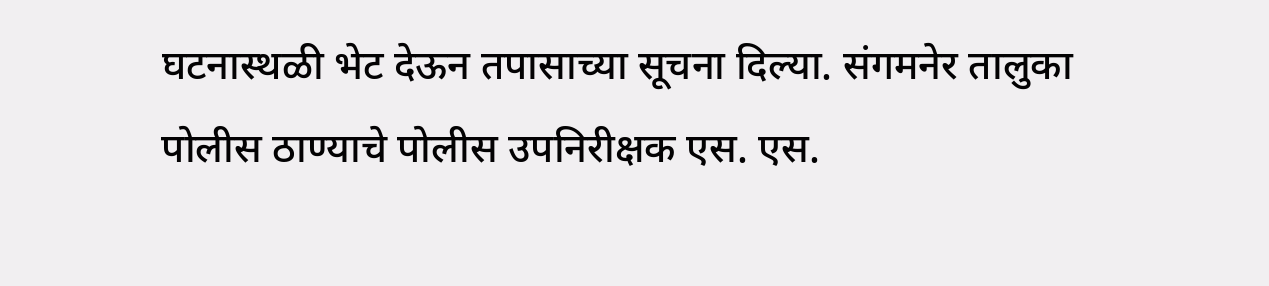घटनास्थळी भेट देऊन तपासाच्या सूचना दिल्या. संगमनेर तालुका पोलीस ठाण्याचे पोलीस उपनिरीक्षक एस. एस.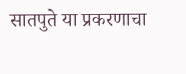सातपुते या प्रकरणाचा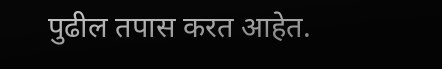पुढील तपास करत आहेत.